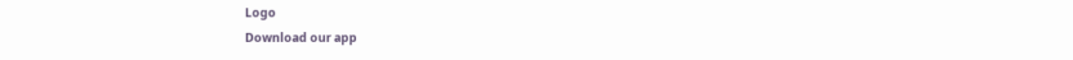Logo
Download our app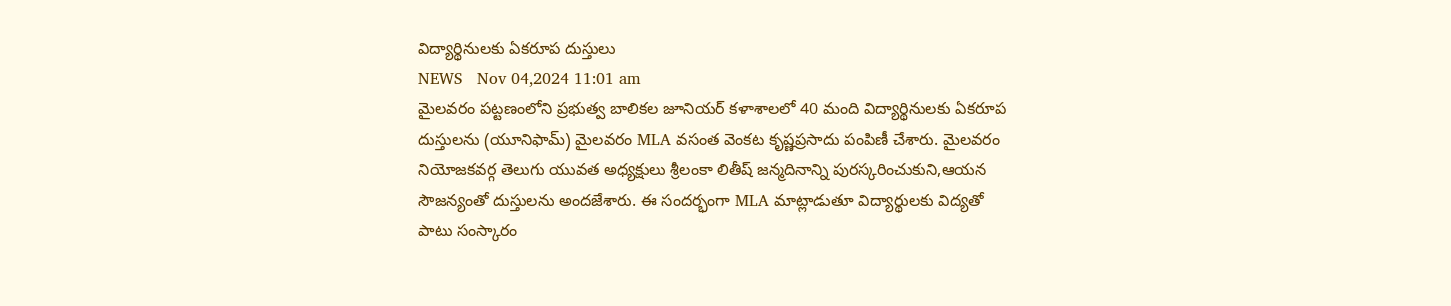విద్యార్థినులకు ఏకరూప దుస్తులు
NEWS   Nov 04,2024 11:01 am
మైలవరం పట్టణంలోని ప్రభుత్వ బాలికల జూనియర్ కళాశాలలో 40 మంది విద్యార్థినులకు ఏకరూప దుస్తులను (యూనిఫామ్) మైలవరం MLA వసంత వెంకట కృష్ణప్రసాదు పంపిణీ చేశారు. మైలవరం నియోజకవర్గ తెలుగు యువత అధ్యక్షులు శ్రీలంకా లితీష్ జన్మదినాన్ని పురస్కరించుకుని,ఆయన సౌజన్యంతో దుస్తులను అందజేశారు. ఈ సందర్భంగా MLA మాట్లాడుతూ విద్యార్థులకు విద్యతో పాటు సంస్కారం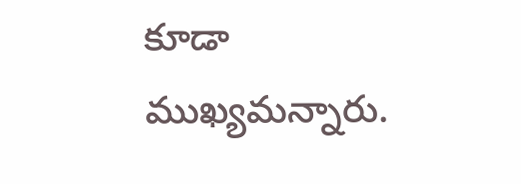కూడా ముఖ్యమన్నారు.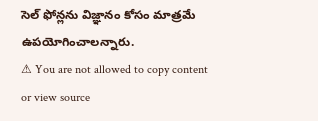సెల్ ఫోన్లను విజ్ఞానం కోసం మాత్రమే ఉపయోగించాలన్నారు.
⚠ You are not allowed to copy content or view source